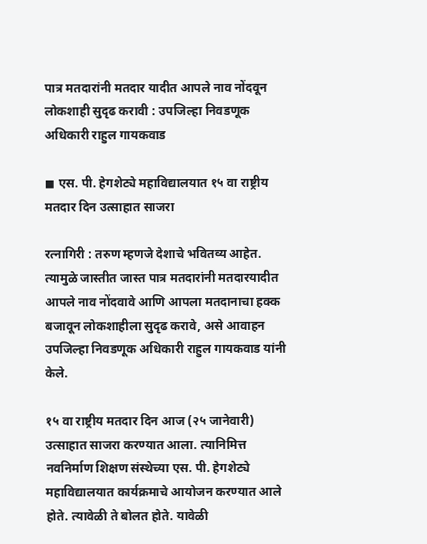पात्र मतदारांनी मतदार यादीत आपले नाव नोंदवून लोकशाही सुदृढ करावी : उपजिल्हा निवडणूक अधिकारी राहुल गायकवाड

◼ एस. पी. हेगशेट्ये महाविद्यालयात १५ वा राष्ट्रीय मतदार दिन उत्साहात साजरा

रत्नागिरी : तरुण म्हणजे देशाचे भवितव्य आहेत. त्यामुळे जास्तीत जास्त पात्र मतदारांनी मतदारयादीत आपले नाव नोंदवावे आणि आपला मतदानाचा हक्क बजावून लोकशाहीला सुदृढ करावे, असे आवाहन उपजिल्हा निवडणूक अधिकारी राहुल गायकवाड यांनी केले.

१५ वा राष्ट्रीय मतदार दिन आज (२५ जानेवारी) उत्साहात साजरा करण्यात आला. त्यानिमित्त नवनिर्माण शिक्षण संस्थेच्या एस. पी. हेगशेट्ये महाविद्यालयात कार्यक्रमाचे आयोजन करण्यात आले होते. त्यावेळी ते बोलत होते. यावेळी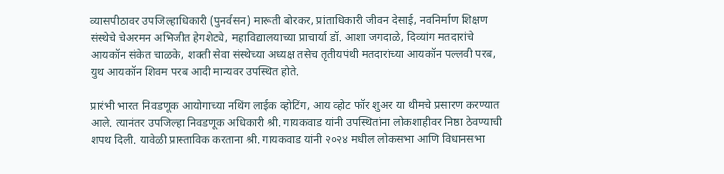व्यासपीठावर उपजिल्हाधिकारी (पुनर्वसन) मारूती बोरकर, प्रांताधिकारी जीवन देसाई, नवनिर्माण शिक्षण संस्थेचे चेअरमन अभिजीत हेगशेट्ये, महाविद्यालयाच्या प्राचार्या डॉ. आशा जगदाळे, दिव्यांग मतदारांचे आयकॉन संकेत चाळके, शक्ती सेवा संस्थेच्या अध्यक्ष तसेच तृतीयपंथी मतदारांच्या आयकॉन पल्लवी परब, युथ आयकॉन शिवम परब आदी मान्यवर उपस्थित होते.

प्रारंभी भारत निवडणूक आयोगाच्या नथिंग लाईक व्होटिंग, आय व्होट फॉर शुअर या थीमचे प्रसारण करण्यात आले. त्यानंतर उपजिल्हा निवडणूक अधिकारी श्री. गायकवाड यांनी उपस्थितांना लोकशाहीवर निष्ठा ठेवण्याची शपथ दिली. यावेळी प्रास्ताविक करताना श्री. गायकवाड यांनी २०२४ मधील लोकसभा आणि विधानसभा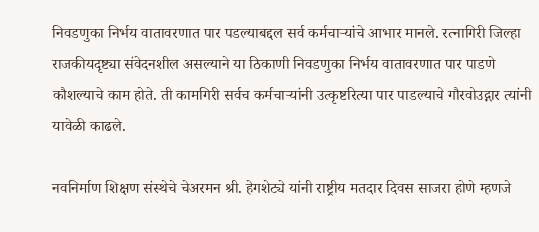निवडणुका निर्भय वातावरणात पार पडल्याबद्दल सर्व कर्मचाऱ्यांचे आभार मानले. रत्नागिरी जिल्हा राजकीयदृष्ट्या संवेदनशील असल्याने या ठिकाणी निवडणुका निर्भय वातावरणात पार पाडणे कौशल्याचे काम होते. ती कामगिरी सर्वच कर्मचाऱ्यांनी उत्कृष्टरित्या पार पाडल्याचे गौरवोउद्गार त्यांनी यावेळी काढले.

नवनिर्माण शिक्षण संस्थेचे चेअरमन श्री. हेगशेट्ये यांनी राष्ट्रीय मतदार दिवस साजरा होणे म्हणजे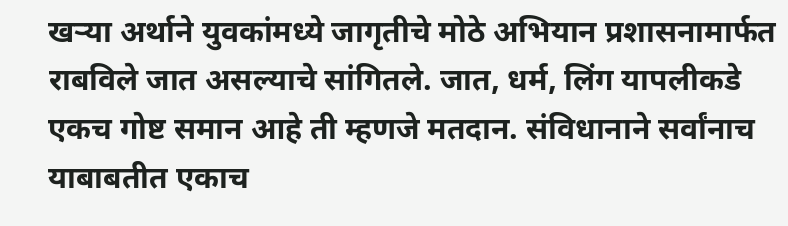खऱ्या अर्थाने युवकांमध्ये जागृतीचे मोठे अभियान प्रशासनामार्फत राबविले जात असल्याचे सांगितले. जात, धर्म, लिंग यापलीकडे एकच गोष्ट समान आहे ती म्हणजे मतदान. संविधानाने सर्वांनाच याबाबतीत एकाच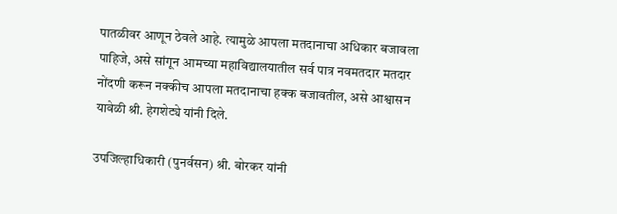पातळीवर आणून ठेवले आहे. त्यामुळे आपला मतदानाचा अधिकार बजावला पाहिजे, असे सांगून आमच्या महाविद्यालयातील सर्व पात्र नवमतदार मतदार नोंदणी करून नक्कीच आपला मतदानाचा हक्क बजावतील, असे आश्वासन यावेळी श्री. हेगशेट्ये यांनी दिले.

उपजिल्हाधिकारी (पुनर्वसन) श्री. बोरकर यांनी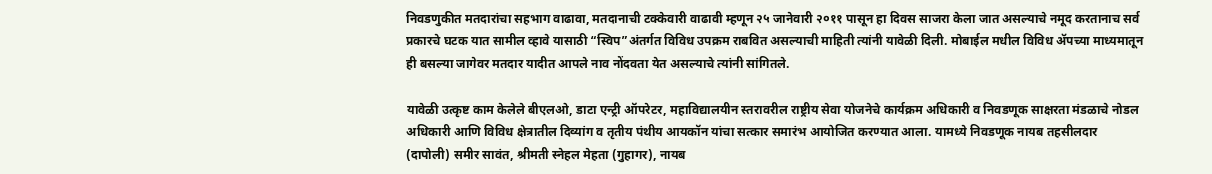निवडणुकीत मतदारांचा सहभाग वाढावा, मतदानाची टक्केवारी वाढावी म्हणून २५ जानेवारी २०११ पासून हा दिवस साजरा केला जात असल्याचे नमूद करतानाच सर्व प्रकारचे घटक यात सामील व्हावे यासाठी “स्विप”अंतर्गत विविध उपक्रम राबवित असल्याची माहिती त्यांनी यावेळी दिली. मोबाईल मधील विविध ॲपच्या माध्यमातून ही बसल्या जागेवर मतदार यादीत आपले नाव नोंदवता येत असल्याचे त्यांनी सांगितले.

यावेळी उत्कृष्ट काम केलेले बीएलओ, डाटा एन्ट्री ऑपरेटर, महाविद्यालयीन स्तरावरील राष्ट्रीय सेवा योजनेचे कार्यक्रम अधिकारी व निवडणूक साक्षरता मंडळाचे नोडल अधिकारी आणि विविध क्षेत्रातील दिव्यांग व तृतीय पंथीय आयकॉन यांचा सत्कार समारंभ आयोजित करण्यात आला. यामध्ये निवडणूक नायब तहसीलदार (दापोली) समीर सावंत, श्रीमती स्नेहल मेहता (गुहागर), नायब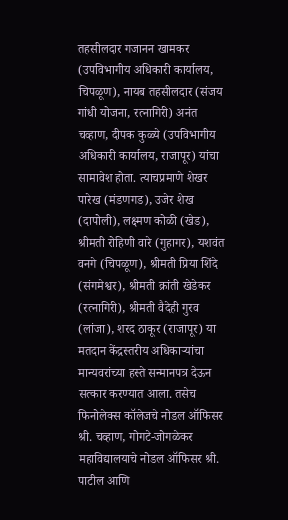तहसीलदार गजानन खामकर (उपविभागीय अधिकारी कार्यालय, चिपळूण), नायब तहसीलदार (संजय गांधी योजना, रत्नागिरी) अनंत चव्हाण, दीपक कुळ्ये (उपविभागीय अधिकारी कार्यालय, राजापूर) यांचा सामावेश होता. त्याचप्रमाणे शेखर पारेख (मंडणगड), उजेर शेख (दापोली), लक्ष्मण कोळी (खेड), श्रीमती रोहिणी वारे (गुहागर), यशवंत वनगे (चिपळूण), श्रीमती प्रिया शिंदे (संगमेश्वर), श्रीमती क्रांती खेडेकर (रत्नागिरी), श्रीमती वैदेही गुरव (लांजा), शरद ठाकूर (राजापूर) या मतदान केंद्रस्तरीय अधिकाऱ्यांचा मान्यवरांच्या हस्ते सन्मानपत्र देऊन सत्कार करण्यात आला. तसेच फिनोलेक्स कॉलेजचे नोडल ऑफिसर श्री. चव्हाण, गोगटे-जोगळेकर महाविद्यालयाचे नोडल ऑफिसर श्री. पाटील आणि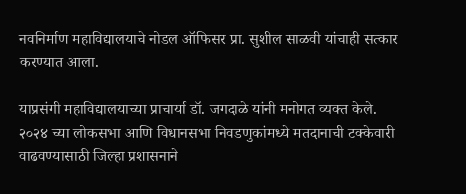नवनिर्माण महाविद्यालयाचे नोडल ऑफिसर प्रा. सुशील साळवी यांचाही सत्कार करण्यात आला.

याप्रसंगी महाविद्यालयाच्या प्राचार्या डॉ. जगदाळे यांनी मनोगत व्यक्त केले. २०२४ च्या लोकसभा आणि विधानसभा निवडणुकांमध्ये मतदानाची टक्केवारी वाढवण्यासाठी जिल्हा प्रशासनाने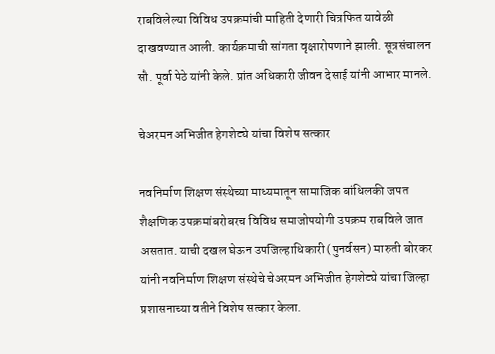राबविलेल्या विविध उपक्रमांची माहिती देणारी चित्रफित यावेळी दाखवण्यात आली. कार्यक्रमाची सांगता वृक्षारोपणाने झाली. सूत्रसंचालन सौ. पूर्वा पेठे यांनी केले. प्रांत अधिकारी जीवन देसाई यांनी आभार मानले.

चेअरमन अभिजीत हेगशेट्ये यांचा विशेष सत्कार

नवनिर्माण शिक्षण संस्थेच्या माध्यमातून सामाजिक बांधिलकी जपत शैक्षणिक उपक्रमांबरोबरच विविध समाजोपयोगी उपक्रम राबविले जात असतात. याची दखल घेऊन उपजिल्हाधिकारी (पुनर्वसन) मारुती बोरकर यांनी नवनिर्माण शिक्षण संस्थेचे चेअरमन अभिजीत हेगशेट्ये यांचा जिल्हा प्रशासनाच्या वतीने विशेष सत्कार केला.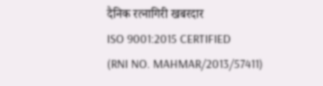दैनिक रत्नागिरी खबरदार
ISO 9001:2015 CERTIFIED
(RNI NO. MAHMAR/2013/57411)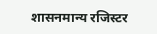शासनमान्य रजिस्टर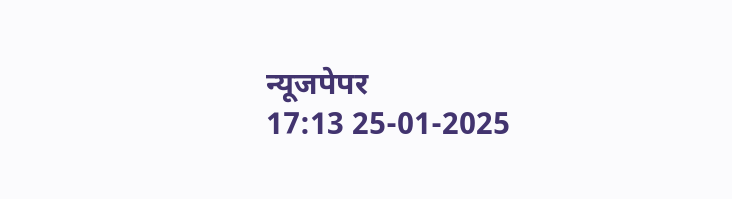न्यूजपेपर
17:13 25-01-2025